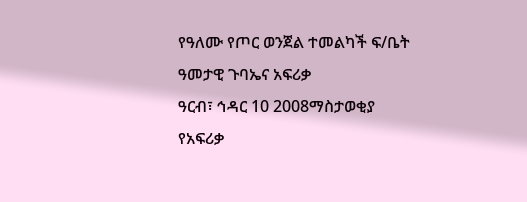የዓለሙ የጦር ወንጀል ተመልካች ፍ/ቤት ዓመታዊ ጉባኤና አፍሪቃ
ዓርብ፣ ኅዳር 10 2008ማስታወቂያ
የአፍሪቃ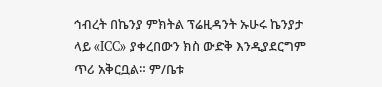ኅብረት በኬንያ ምክትል ፕሬዚዳንት ኡሁሩ ኬንያታ ላይ «ICC» ያቀረበውን ክስ ውድቅ እንዲያደርግም ጥሪ አቅርቧል። ም/ቤቱ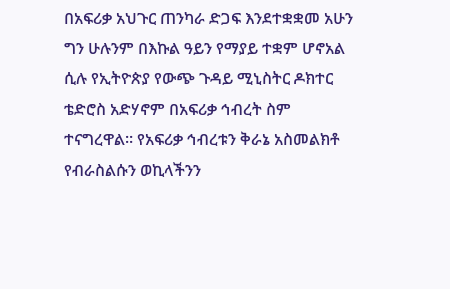በአፍሪቃ አህጉር ጠንካራ ድጋፍ እንደተቋቋመ አሁን ግን ሁሉንም በእኩል ዓይን የማያይ ተቋም ሆኖአል ሲሉ የኢትዮጵያ የውጭ ጉዳይ ሚኒስትር ዶክተር ቴድሮስ አድሃኖም በአፍሪቃ ኅብረት ስም ተናግረዋል። የአፍሪቃ ኅብረቱን ቅራኔ አስመልክቶ የብራስልሱን ወኪላችንን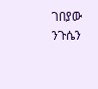ገበያው ንጉሴን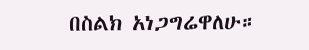በስልክ አነጋግሬዋለሁ።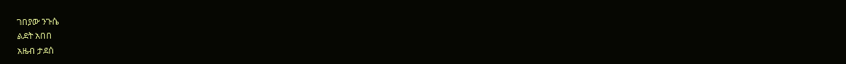ገበያው ንጉሴ
ልደት አበበ
አዜብ ታደሰ